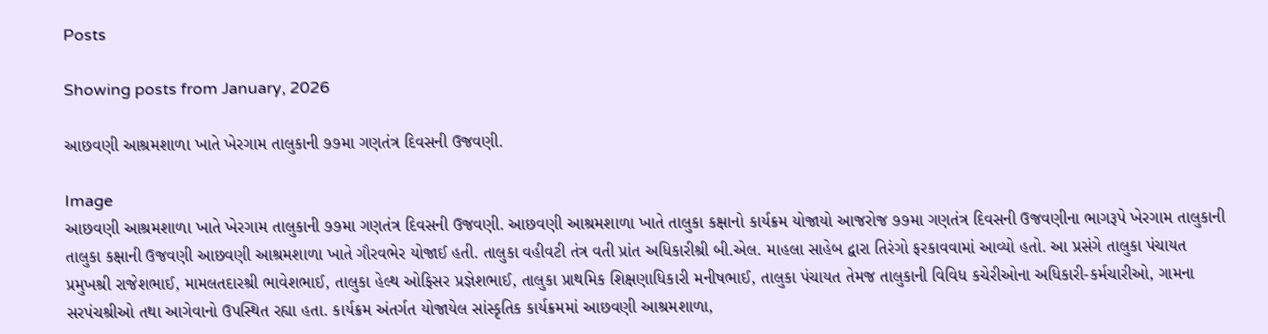Posts

Showing posts from January, 2026

આછવણી આશ્રમશાળા ખાતે ખેરગામ તાલુકાની ૭૭મા ગણતંત્ર દિવસની ઉજવણી.

Image
આછવણી આશ્રમશાળા ખાતે ખેરગામ તાલુકાની ૭૭મા ગણતંત્ર દિવસની ઉજવણી. આછવણી આશ્રમશાળા ખાતે તાલુકા કક્ષાનો કાર્યક્રમ યોજાયો આજરોજ ૭૭મા ગણતંત્ર દિવસની ઉજવણીના ભાગરૂપે ખેરગામ તાલુકાની તાલુકા કક્ષાની ઉજવણી આછવણી આશ્રમશાળા ખાતે ગૌરવભેર યોજાઈ હતી. તાલુકા વહીવટી તંત્ર વતી પ્રાંત અધિકારીશ્રી બી.એલ. માહલા સાહેબ દ્વારા તિરંગો ફરકાવવામાં આવ્યો હતો. આ પ્રસંગે તાલુકા પંચાયત પ્રમુખશ્રી રાજેશભાઈ, મામલતદારશ્રી ભાવેશભાઈ, તાલુકા હેલ્થ ઓફિસર પ્રજ્ઞેશભાઈ, તાલુકા પ્રાથમિક શિક્ષણાધિકારી મનીષભાઈ, તાલુકા પંચાયત તેમજ તાલુકાની વિવિધ કચેરીઓના અધિકારી-કર્મચારીઓ, ગામના સરપંચશ્રીઓ તથા આગેવાનો ઉપસ્થિત રહ્યા હતા. કાર્યક્રમ અંતર્ગત યોજાયેલ સાંસ્કૃતિક કાર્યક્રમમાં આછવણી આશ્રમશાળા,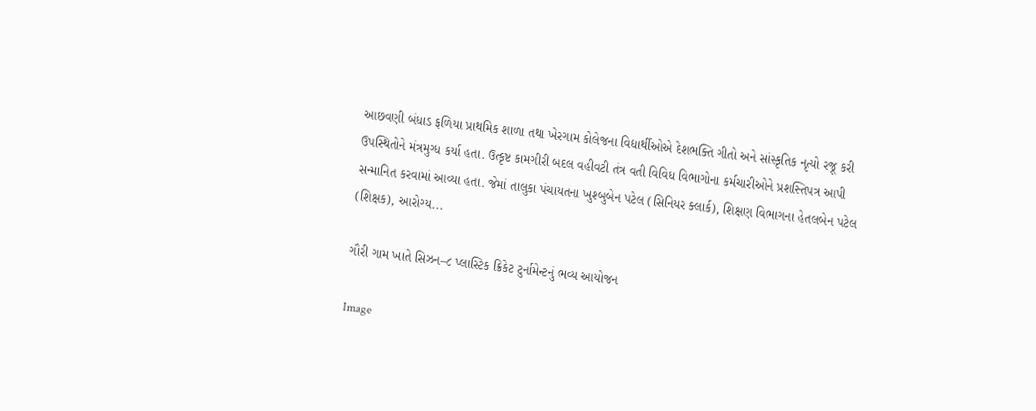આછવણી બંધાડ ફળિયા પ્રાથમિક શાળા તથા ખેરગામ કોલેજના વિદ્યાર્થીઓએ દેશભક્તિ ગીતો અને સાંસ્કૃતિક નૃત્યો રજૂ કરી ઉપસ્થિતોને મંત્રમુગ્ધ કર્યા હતા. ઉત્કૃષ્ટ કામગીરી બદલ વહીવટી તંત્ર વતી વિવિધ વિભાગોના કર્મચારીઓને પ્રશસ્તિપત્ર આપી સન્માનિત કરવામાં આવ્યા હતા. જેમાં તાલુકા પંચાયતના ખુશ્બુબેન પટેલ (સિનિયર ક્લાર્ક), શિક્ષણ વિભાગના હેતલબેન પટેલ (શિક્ષક), આરોગ્ય...

ગૌરી ગામ ખાતે સિઝન–૮ પ્લાસ્ટિક ક્રિકેટ ટુર્નામેન્ટનું ભવ્ય આયોજન

Image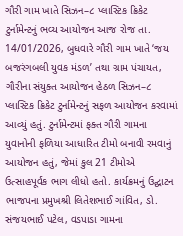ગૌરી ગામ ખાતે સિઝન–૮ પ્લાસ્ટિક ક્રિકેટ ટુર્નામેન્ટનું ભવ્ય આયોજન આજ રોજ તા. 14/01/2026, બુધવારે ગૌરી ગામ ખાતે ‘જય બજરંગબલી યુવક મંડળ’ તથા ગ્રામ પંચાયત, ગૌરીના સંયુક્ત આયોજન હેઠળ સિઝન–૮ પ્લાસ્ટિક ક્રિકેટ ટુર્નામેન્ટનું સફળ આયોજન કરવામાં આવ્યું હતું. ટુર્નામેન્ટમાં ફક્ત ગૌરી ગામના યુવાનોની ફળિયા આધારિત ટીમો બનાવી રમવાનું આયોજન હતું, જેમાં કુલ 21 ટીમોએ ઉત્સાહપૂર્વક ભાગ લીધો હતો. કાર્યક્રમનું ઉદ્ઘાટન ભાજપના પ્રમુખશ્રી લિતેશભાઈ ગાંવિત, ડો. સંજયભાઈ પટેલ, વડપાડા ગામના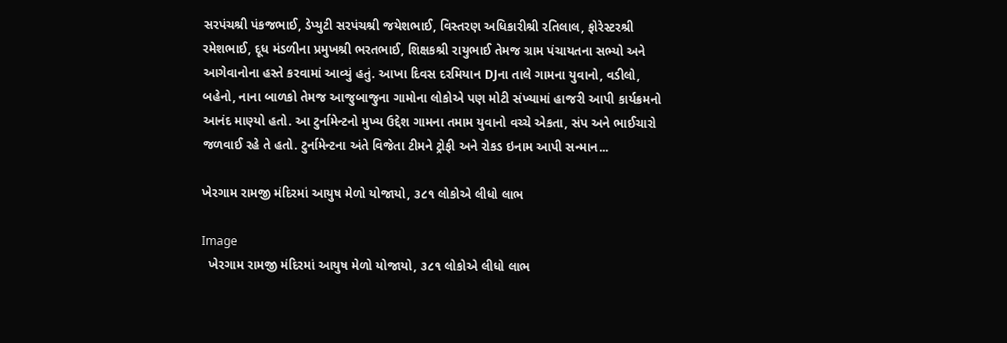સરપંચશ્રી પંકજભાઈ, ડેપ્યુટી સરપંચશ્રી જયેશભાઈ, વિસ્તરણ અધિકારીશ્રી રતિલાલ, ફોરેસ્ટરશ્રી રમેશભાઈ, દૂધ મંડળીના પ્રમુખશ્રી ભરતભાઈ, શિક્ષકશ્રી રાયુભાઈ તેમજ ગ્રામ પંચાયતના સભ્યો અને આગેવાનોના હસ્તે કરવામાં આવ્યું હતું. આખા દિવસ દરમિયાન DJના તાલે ગામના યુવાનો, વડીલો, બહેનો, નાના બાળકો તેમજ આજુબાજુના ગામોના લોકોએ પણ મોટી સંખ્યામાં હાજરી આપી કાર્યક્રમનો આનંદ માણ્યો હતો. આ ટુર્નામેન્ટનો મુખ્ય ઉદ્દેશ ગામના તમામ યુવાનો વચ્ચે એકતા, સંપ અને ભાઈચારો જળવાઈ રહે તે હતો. ટુર્નામેન્ટના અંતે વિજેતા ટીમને ટ્રોફી અને રોકડ ઇનામ આપી સન્માન...

ખેરગામ રામજી મંદિરમાં આયુષ મેળો યોજાયો, ૩૮૧ લોકોએ લીધો લાભ

Image
  ખેરગામ રામજી મંદિરમાં આયુષ મેળો યોજાયો, ૩૮૧ લોકોએ લીધો લાભ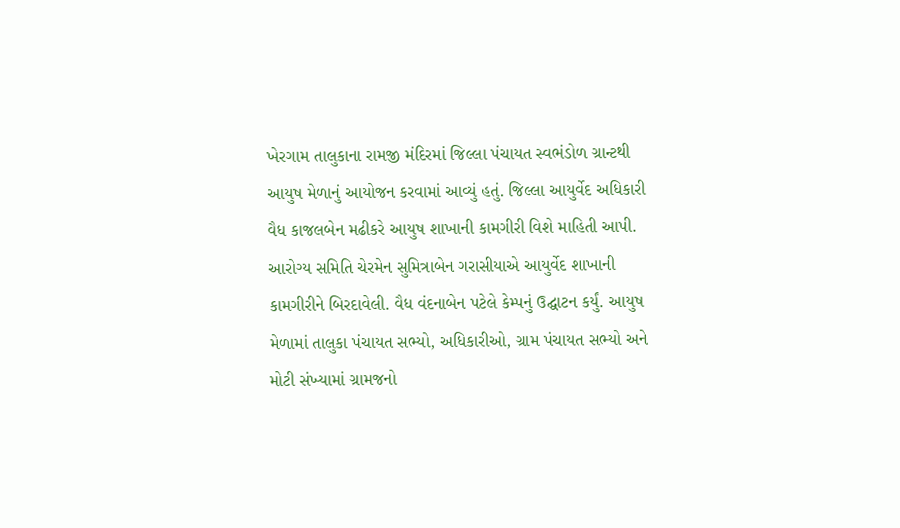ખેરગામ તાલુકાના રામજી મંદિરમાં જિલ્લા પંચાયત સ્વભંડોળ ગ્રાન્ટથી આયુષ મેળાનું આયોજન કરવામાં આવ્યું હતું. જિલ્લા આયુર્વેદ અધિકારી વૈધ કાજલબેન મઢીકરે આયુષ શાખાની કામગીરી વિશે માહિતી આપી. આરોગ્ય સમિતિ ચેરમેન સુમિત્રાબેન ગરાસીયાએ આયુર્વેદ શાખાની કામગીરીને બિરદાવેલી. વૈધ વંદનાબેન પટેલે કેમ્પનું ઉદ્ઘાટન કર્યું. આયુષ મેળામાં તાલુકા પંચાયત સભ્યો, અધિકારીઓ, ગ્રામ પંચાયત સભ્યો અને મોટી સંખ્યામાં ગ્રામજનો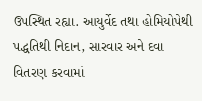ઉપસ્થિત રહ્યા. આયુર્વેદ તથા હોમિયોપેથી પદ્ધતિથી નિદાન, સારવાર અને દવા વિતરણ કરવામાં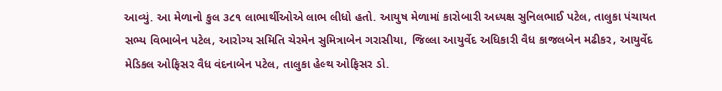આવ્યું. આ મેળાનો કુલ ૩૮૧ લાભાર્થીઓએ લાભ લીધો હતો. આયુષ મેળામાં કારોબારી અધ્યક્ષ સુનિલભાઈ પટેલ, તાલુકા પંચાયત સભ્ય વિભાબેન પટેલ, આરોગ્ય સમિતિ ચેરમેન સુમિત્રાબેન ગરાસીયા, જિલ્લા આયુર્વેદ અધિકારી વૈધ કાજલબેન મઢીકર, આયુર્વેદ મેડિકલ ઓફિસર વૈધ વંદનાબેન પટેલ, તાલુકા હેલ્થ ઓફિસર ડો.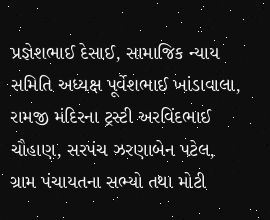પ્રજ્ઞેશભાઈ દેસાઈ, સામાજિક ન્યાય સમિતિ અધ્યક્ષ પૂર્વેશભાઈ ખાંડાવાલા, રામજી મંદિરના ટ્રસ્ટી અરવિંદભાઈ ચૌહાણ, સરપંચ ઝરણાબેન પટેલ, ગ્રામ પંચાયતના સભ્યો તથા મોટી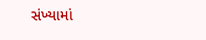સંખ્યામાં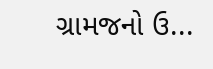ગ્રામજનો ઉ...